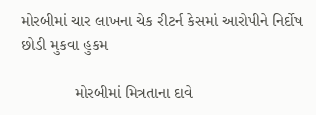મોરબીમાં ચાર લાખના ચેક રીટર્ન કેસમાં આરોપીને નિર્દોષ છોડી મુકવા હુકમ

            મોરબીમાં મિત્રતાના દાવે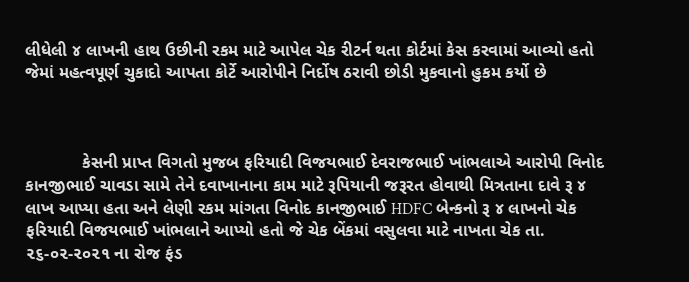લીધેલી ૪ લાખની હાથ ઉછીની રકમ માટે આપેલ ચેક રીટર્ન થતા કોર્ટમાં કેસ કરવામાં આવ્યો હતો જેમાં મહત્વપૂર્ણ ચુકાદો આપતા કોર્ટે આરોપીને નિર્દોષ ઠરાવી છોડી મુકવાનો હુકમ કર્યો છે



            કેસની પ્રાપ્ત વિગતો મુજબ ફરિયાદી વિજયભાઈ દેવરાજભાઈ ખાંભલાએ આરોપી વિનોદ કાનજીભાઈ ચાવડા સામે તેને દવાખાનાના કામ માટે રૂપિયાની જરૂરત હોવાથી મિત્રતાના દાવે રૂ ૪ લાખ આપ્યા હતા અને લેણી રકમ માંગતા વિનોદ કાનજીભાઈ HDFC બેન્કનો રૂ ૪ લાખનો ચેક ફરિયાદી વિજયભાઈ ખાંભલાને આપ્યો હતો જે ચેક બેંકમાં વસુલવા માટે નાખતા ચેક તા. ૨૬-૦૨-૨૦૨૧ ના રોજ ફંડ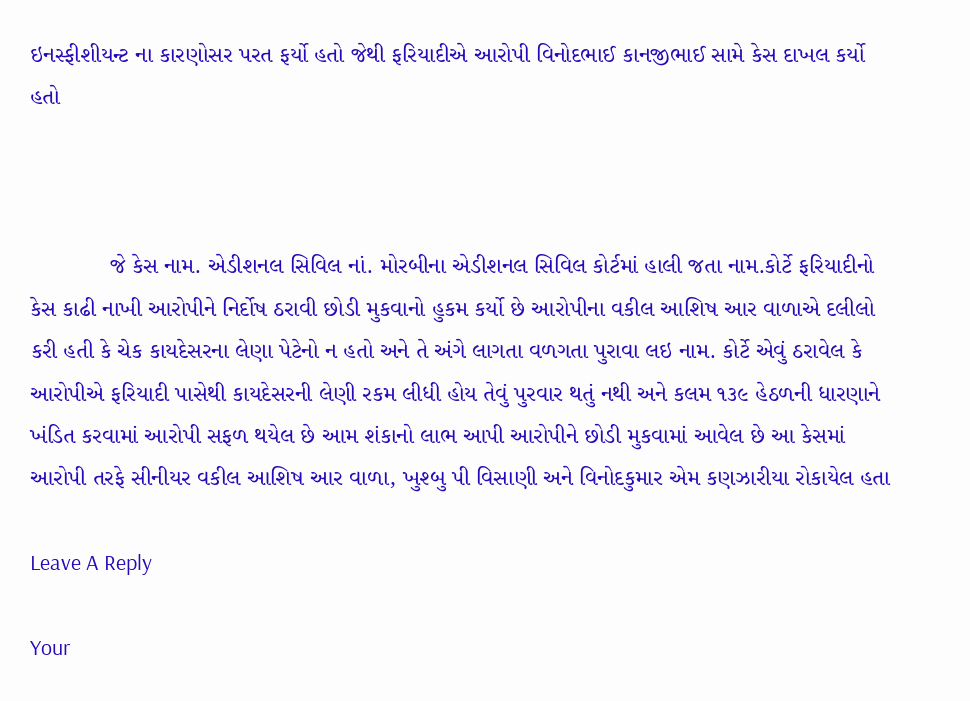ઇનસ્ફીશીયન્ટ ના કારણોસર પરત ફર્યો હતો જેથી ફરિયાદીએ આરોપી વિનોદભાઈ કાનજીભાઈ સામે કેસ દાખલ કર્યો હતો



            જે કેસ નામ. એડીશનલ સિવિલ નાં. મોરબીના એડીશનલ સિવિલ કોર્ટમાં હાલી જતા નામ.કોર્ટે ફરિયાદીનો કેસ કાઢી નાખી આરોપીને નિર્દોષ ઠરાવી છોડી મુકવાનો હુકમ કર્યો છે આરોપીના વકીલ આશિષ આર વાળાએ દલીલો કરી હતી કે ચેક કાયદેસરના લેણા પેટેનો ન હતો અને તે અંગે લાગતા વળગતા પુરાવા લઇ નામ. કોર્ટે એવું ઠરાવેલ કે આરોપીએ ફરિયાદી પાસેથી કાયદેસરની લેણી રકમ લીધી હોય તેવું પુરવાર થતું નથી અને કલમ ૧૩૯ હેઠળની ધારણાને ખંડિત કરવામાં આરોપી સફળ થયેલ છે આમ શંકાનો લાભ આપી આરોપીને છોડી મુકવામાં આવેલ છે આ કેસમાં આરોપી તરફે સીનીયર વકીલ આશિષ આર વાળા, ખુશ્બુ પી વિસાણી અને વિનોદકુમાર એમ કણઝારીયા રોકાયેલ હતા

Leave A Reply

Your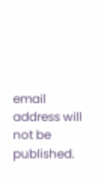email address will not be published.